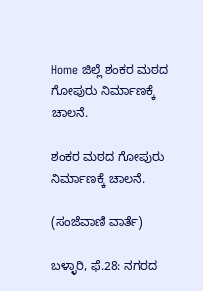Home ಜಿಲ್ಲೆ ಶಂಕರ ಮಠದ ಗೋಪುರು ನಿರ್ಮಾಣಕ್ಕೆ ಚಾಲನೆ.

ಶಂಕರ ಮಠದ ಗೋಪುರು ನಿರ್ಮಾಣಕ್ಕೆ ಚಾಲನೆ.

(ಸಂಜೆವಾಣಿ ವಾರ್ತೆ)

ಬಳ್ಳಾರಿ, ಫೆ.28: ನಗರದ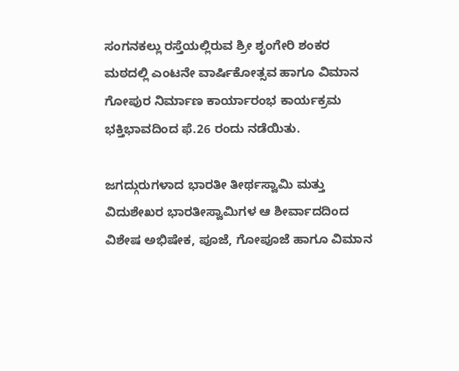ಸಂಗನಕಲ್ಲು ರಸ್ತೆಯಲ್ಲಿರುವ ಶ್ರೀ ಶೃಂಗೇರಿ ಶಂಕರ ಮಠದಲ್ಲಿ ಎಂಟನೇ ವಾರ್ಷಿಕೋತ್ಸವ ಹಾಗೂ ವಿಮಾನ ಗೋಪುರ ನಿರ್ಮಾಣ ಕಾರ್ಯಾರಂಭ ಕಾರ್ಯಕ್ರಮ ಭಕ್ತಿಭಾವದಿಂದ ಫೆ.26 ರಂದು ನಡೆಯಿತು.

ಜಗದ್ಗುರುಗಳಾದ ಭಾರತೀ ತೀರ್ಥಸ್ವಾಮಿ ಮತ್ತು ವಿದುಶೇಖರ ಭಾರತೀಸ್ವಾಮಿಗಳ ಆ ಶೀರ್ವಾದದಿಂದ ವಿಶೇಷ ಅಭಿಷೇಕ, ಪೂಜೆ, ಗೋಪೂಜೆ ಹಾಗೂ ವಿಮಾನ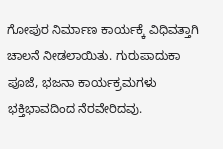ಗೋಪುರ ನಿರ್ಮಾಣ ಕಾರ್ಯಕ್ಕೆ ವಿಧಿವತ್ತಾಗಿ ಚಾಲನೆ ನೀಡಲಾಯಿತು. ಗುರುಪಾದುಕಾ ಪೂಜೆ, ಭಜನಾ ಕಾರ್ಯಕ್ರಮಗಳು ಭಕ್ತಿಭಾವದಿಂದ ನೆರವೇರಿದವು.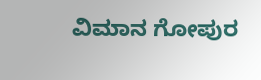ವಿಮಾನ ಗೋಪುರ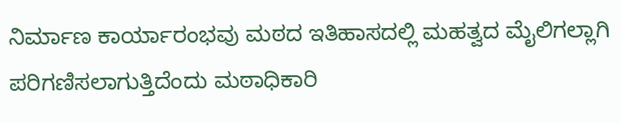ನಿರ್ಮಾಣ ಕಾರ್ಯಾರಂಭವು ಮಠದ ಇತಿಹಾಸದಲ್ಲಿ ಮಹತ್ವದ ಮೈಲಿಗಲ್ಲಾಗಿ ಪರಿಗಣಿಸಲಾಗುತ್ತಿದೆಂದು ಮಠಾಧಿಕಾರಿ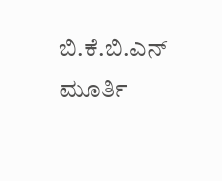ಬಿ.ಕೆ.ಬಿ.ಎನ್ ಮೂರ್ತಿ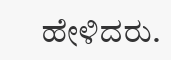ಹೇಳಿದರು.